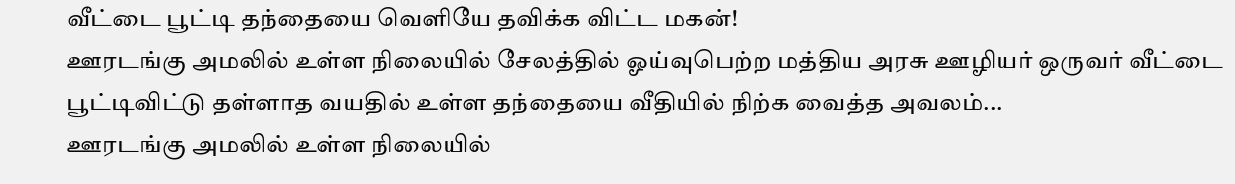வீட்டை பூட்டி தந்தையை வெளியே தவிக்க விட்ட மகன்!
ஊரடங்கு அமலில் உள்ள நிலையில் சேலத்தில் ஓய்வுபெற்ற மத்திய அரசு ஊழியர் ஒருவர் வீட்டை பூட்டிவிட்டு தள்ளாத வயதில் உள்ள தந்தையை வீதியில் நிற்க வைத்த அவலம்...
ஊரடங்கு அமலில் உள்ள நிலையில்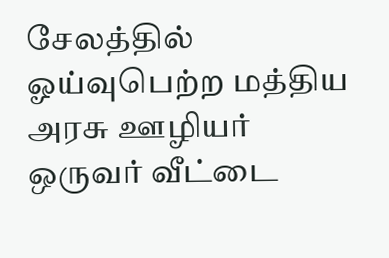சேலத்தில் ஓய்வுபெற்ற மத்திய அரசு ஊழியர் ஒருவர் வீட்டை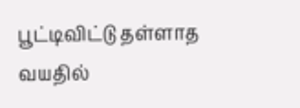பூட்டிவிட்டு தள்ளாத வயதில்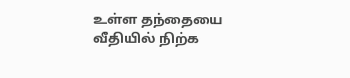உள்ள தந்தையை வீதியில் நிற்க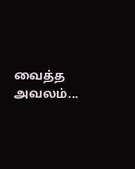வைத்த அவலம்...